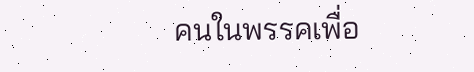คนในพรรคเพื่อ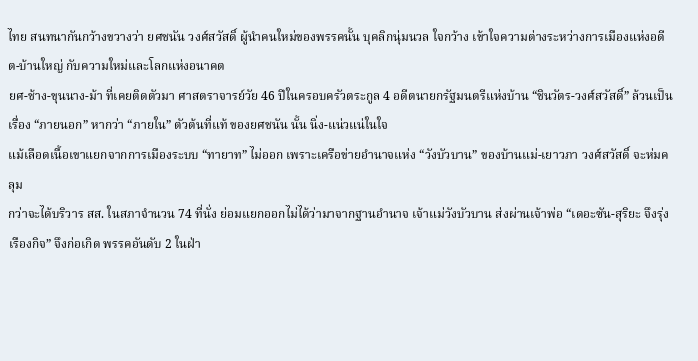ไทย สนทนากันกว้างขวางว่า ยศชนัน วงศ์สวัสดิ์ ผู้นำคนใหม่ของพรรคนั้น บุคลิกนุ่มนวล ใจกว้าง เข้าใจความต่างระหว่างการเมืองแห่งอดีต-บ้านใหญ่ กับความใหม่และโลกแห่งอนาคต
ยศ-ช้าง-ขุนนาง-ม้า ที่เคยติดตัวมา ศาสตราจารย์วัย 46 ปีในครอบครัวตระกูล 4 อดีตนายกรัฐมนตรีแห่งบ้าน “ชินวัตร-วงศ์สวัสดิ์” ล้วนเป็นเรื่อง “ภายนอก” หากว่า “ภายใน” ตัวต้นที่แท้ ของยศชนัน นั้น นิ่ง-แน่วแน่ในใจ
แม้เลือดเนื้อเขาแยกจากการเมืองระบบ “ทายาท” ไม่ออก เพราะเครือข่ายอำนาจแห่ง “วังบัวบาน” ของบ้านแม่-เยาวภา วงศ์สวัสดิ์ จะห่มคลุม
กว่าจะได้บริวาร สส. ในสภาจำนวน 74 ที่นั่ง ย่อมแยกออกไม่ได้ว่ามาจากฐานอำนาจ เจ้าแม่วังบัวบาน ส่งผ่านเจ้าพ่อ “เดอะซัน-สุริยะ จึงรุ่งเรืองกิจ” จึงก่อเกิด พรรคอันดับ 2 ในฝ่า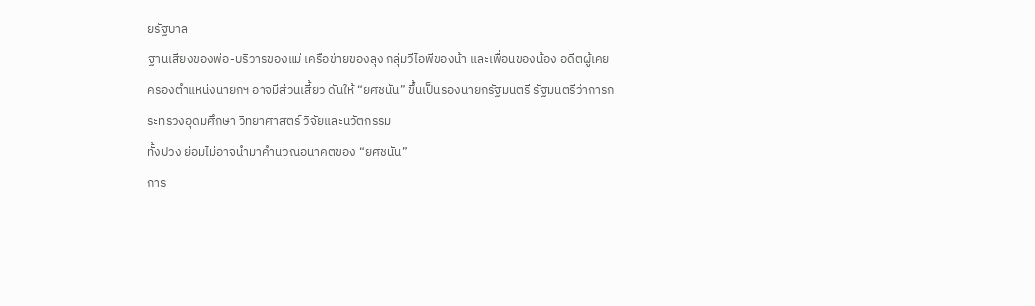ยรัฐบาล
ฐานเสียงของพ่อ-บริวารของแม่ เครือข่ายของลุง กลุ่มวีไอพีของน้า และเพื่อนของน้อง อดีตผู้เคยครองตำแหน่งนายกฯ อาจมีส่วนเสี้ยว ดันให้ “ยศชนัน” ขึ้นเป็นรองนายกรัฐมนตรี รัฐมนตรีว่าการกระทรวงอุดมศึกษา วิทยาศาสตร์ วิจัยและนวัตกรรม
ทั้งปวง ย่อมไม่อาจนำมาคำนวณอนาคตของ “ยศชนัน”
การ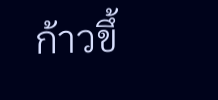ก้าวขึ้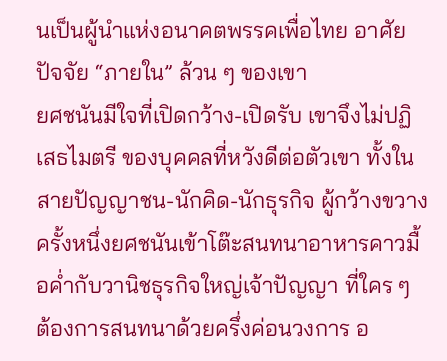นเป็นผู้นำแห่งอนาคตพรรคเพื่อไทย อาศัยปัจจัย “ภายใน” ล้วน ๆ ของเขา
ยศชนันมีใจที่เปิดกว้าง-เปิดรับ เขาจึงไม่ปฏิเสธไมตรี ของบุคคลที่หวังดีต่อตัวเขา ทั้งในสายปัญญาชน-นักคิด-นักธุรกิจ ผู้กว้างขวาง
ครั้งหนึ่งยศชนันเข้าโต๊ะสนทนาอาหารคาวมื้อค่ำกับวานิชธุรกิจใหญ่เจ้าปัญญา ที่ใคร ๆ ต้องการสนทนาด้วยครึ่งค่อนวงการ อ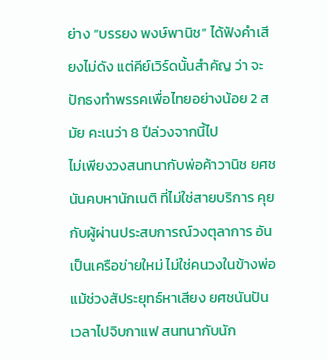ย่าง “บรรยง พงษ์พานิช” ได้ฟังคำเสียงไม่ดัง แต่คีย์เวิร์ดนั้นสำคัญ ว่า จะปักธงทำพรรคเพื่อไทยอย่างน้อย 2 สมัย คะเนว่า 8 ปีล่วงจากนี้ไป
ไม่เพียงวงสนทนากับพ่อค้าวานิช ยศชนันคบหานักเนติ ที่ไม่ใช่สายบริการ คุยกับผู้ผ่านประสบการณ์วงตุลาการ อันเป็นเครือข่ายใหม่ ไม่ใช่คนวงในข้างพ่อ
แม้ช่วงสัประยุทธ์หาเสียง ยศชนันปันเวลาไปจิบกาแฟ สนทนากับนัก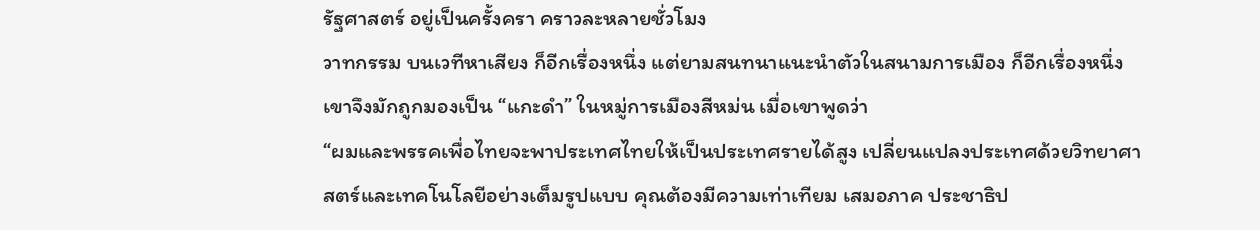รัฐศาสตร์ อยู่เป็นครั้งครา คราวละหลายชั่วโมง
วาทกรรม บนเวทีหาเสียง ก็อีกเรื่องหนึ่ง แต่ยามสนทนาแนะนำตัวในสนามการเมือง ก็อีกเรื่องหนึ่ง เขาจึงมักถูกมองเป็น “แกะดำ” ในหมู่การเมืองสีหม่น เมื่อเขาพูดว่า
“ผมและพรรคเพื่อไทยจะพาประเทศไทยให้เป็นประเทศรายได้สูง เปลี่ยนแปลงประเทศด้วยวิทยาศาสตร์และเทคโนโลยีอย่างเต็มรูปแบบ คุณต้องมีความเท่าเทียม เสมอภาค ประชาธิป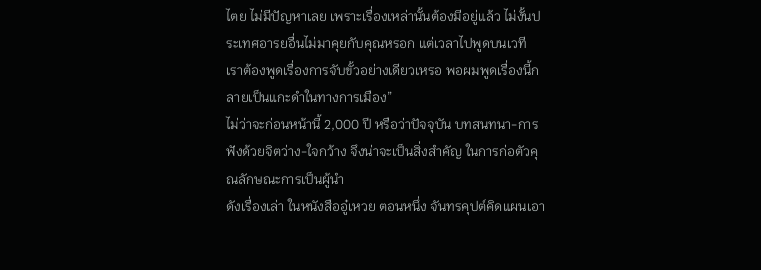ไตย ไม่มีปัญหาเลย เพราะเรื่องเหล่านั้นต้องมีอยู่แล้ว ไม่งั้นประเทศอารยอื่นไม่มาคุยกับคุณหรอก แต่เวลาไปพูดบนเวที เราต้องพูดเรื่องการจับขั้วอย่างเดียวเหรอ พอผมพูดเรื่องนี้กลายเป็นแกะดำในทางการเมือง”
ไม่ว่าจะก่อนหน้านี้ 2,000 ปี หรือว่าปัจจุบัน บทสนทนา-การฟังด้วยจิตว่าง-ใจกว้าง จึงน่าจะเป็นสิ่งสำคัญ ในการก่อตัวคุณลักษณะการเป็นผู้นำ
ดังเรื่องเล่า ในหนังสืออู๋เหวย ตอนหนึ่ง จันทรคุปต์คิดแผนเอา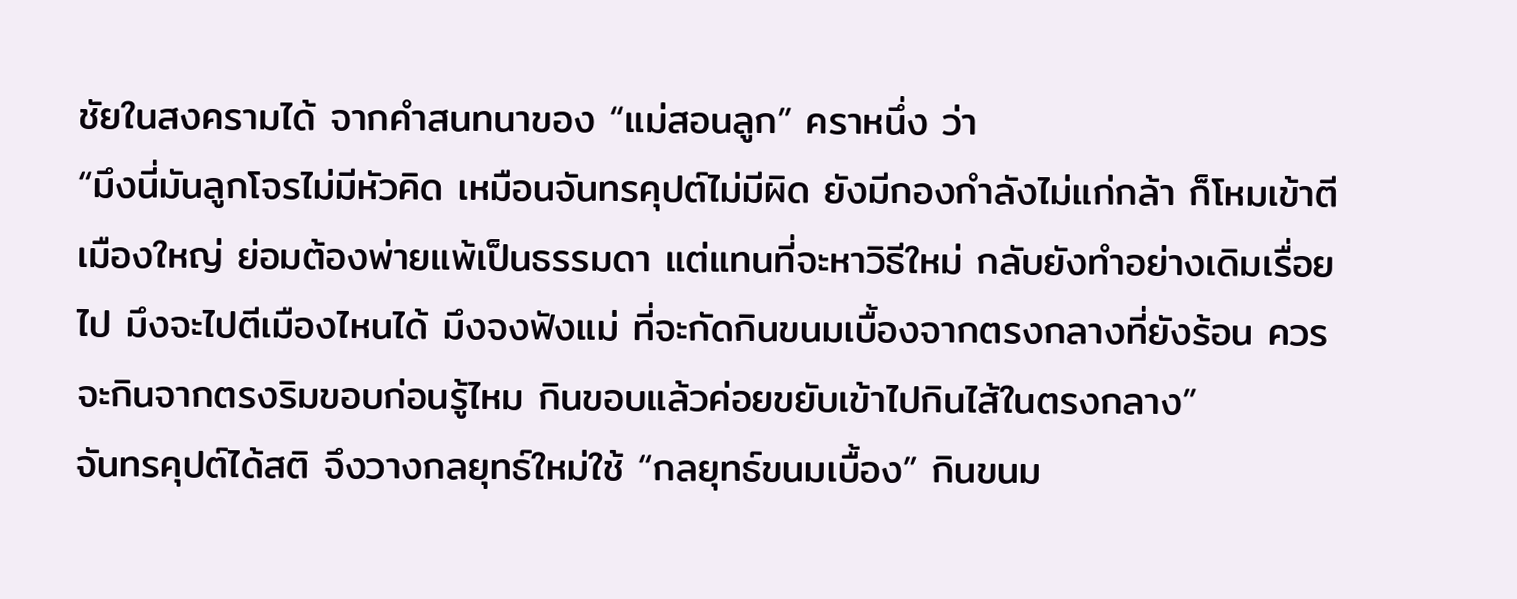ชัยในสงครามได้ จากคำสนทนาของ “แม่สอนลูก” คราหนึ่ง ว่า
“มึงนี่มันลูกโจรไม่มีหัวคิด เหมือนจันทรคุปต์ไม่มีผิด ยังมีกองกำลังไม่แก่กล้า ก็โหมเข้าตีเมืองใหญ่ ย่อมต้องพ่ายแพ้เป็นธรรมดา แต่แทนที่จะหาวิธีใหม่ กลับยังทำอย่างเดิมเรื่อยไป มึงจะไปตีเมืองไหนได้ มึงจงฟังแม่ ที่จะกัดกินขนมเบื้องจากตรงกลางที่ยังร้อน ควรจะกินจากตรงริมขอบก่อนรู้ไหม กินขอบแล้วค่อยขยับเข้าไปกินไส้ในตรงกลาง”
จันทรคุปต์ได้สติ จึงวางกลยุทธ์ใหม่ใช้ “กลยุทธ์ขนมเบื้อง” กินขนม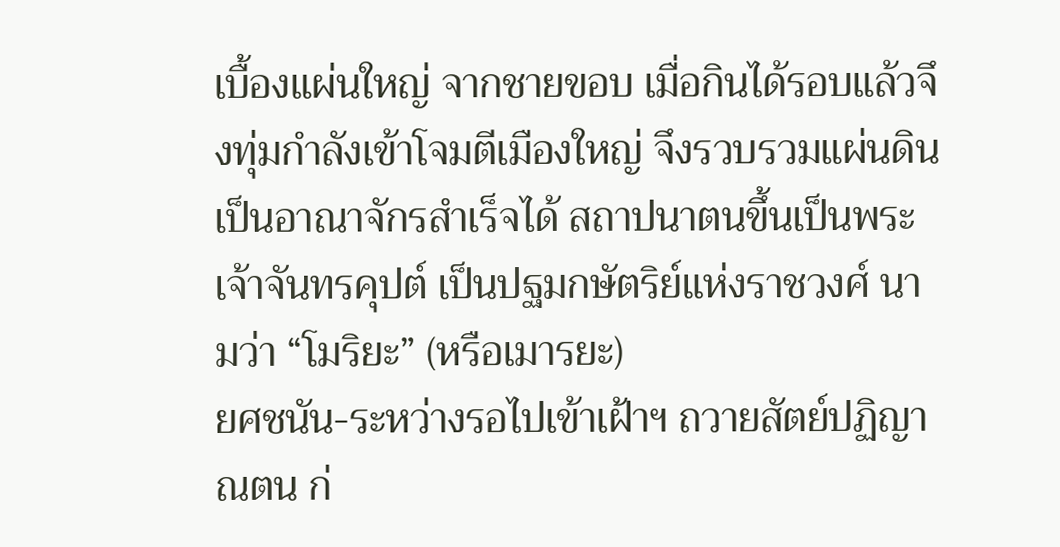เบื้องแผ่นใหญ่ จากชายขอบ เมื่อกินได้รอบแล้วจึงทุ่มกำลังเข้าโจมตีเมืองใหญ่ จึงรวบรวมแผ่นดินเป็นอาณาจักรสำเร็จได้ สถาปนาตนขึ้นเป็นพระเจ้าจันทรคุปต์ เป็นปฐมกษัตริย์แห่งราชวงศ์ นามว่า “โมริยะ” (หรือเมารยะ)
ยศชนัน-ระหว่างรอไปเข้าเฝ้าฯ ถวายสัตย์ปฏิญาณตน ก่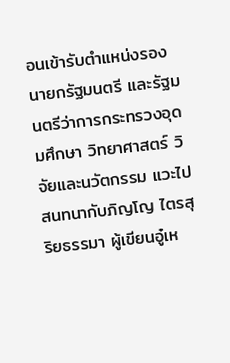อนเข้ารับตำแหน่งรองนายกรัฐมนตรี และรัฐมนตรีว่าการกระทรวงอุดมศึกษา วิทยาศาสตร์ วิจัยและนวัตกรรม แวะไปสนทนากับภิญโญ ไตรสุริยธรรมา ผู้เขียนอู๋เห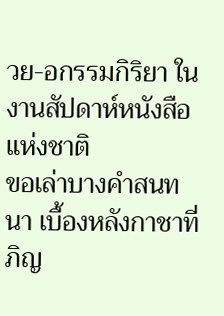วย-อกรรมกิริยา ในงานสัปดาห์หนังสือแห่งชาติ
ขอเล่าบางคำสนทนา เบื้องหลังกาชาที่ภิญ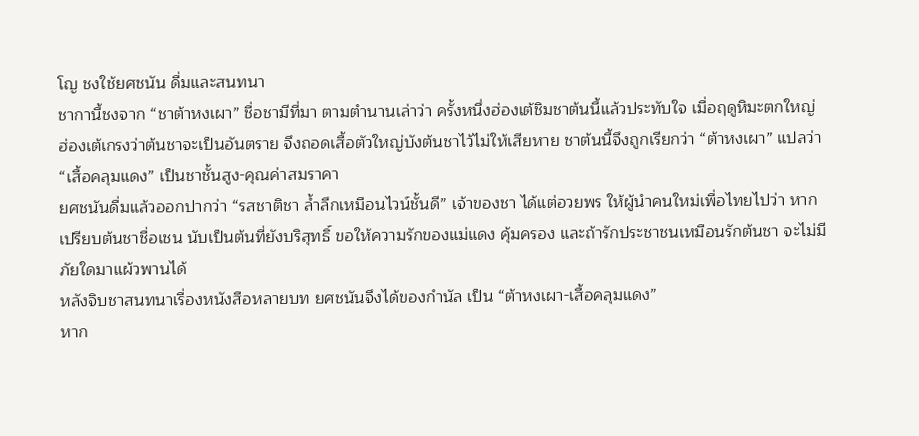โญ ชงใช้ยศชนัน ดื่มและสนทนา
ชากานี้ชงจาก “ชาต้าหงเผา” ชื่อชามีที่มา ตามตำนานเล่าว่า ครั้งหนึ่งฮ่องเต้ชิมชาต้นนี้แล้วประทับใจ เมื่อฤดูหิมะตกใหญ่ ฮ่องเต้เกรงว่าต้นชาจะเป็นอันตราย จึงถอดเสื้อตัวใหญ่บังต้นชาไว้ไม่ให้เสียหาย ชาต้นนี้จึงถูกเรียกว่า “ต้าหงเผา” แปลว่า “เสื้อคลุมแดง” เป็นชาชั้นสูง-คุณค่าสมราคา
ยศชนันดื่มแล้วออกปากว่า “รสชาติชา ล้ำลึกเหมือนไวน์ชั้นดี” เจ้าของชา ได้แต่อวยพร ให้ผู้นำคนใหม่เพื่อไทยไปว่า หากเปรียบต้นชาชื่อเชน นับเป็นต้นที่ยังบริสุทธิ์ ขอให้ความรักของแม่แดง คุ้มครอง และถ้ารักประชาชนเหมือนรักต้นชา จะไม่มีภัยใดมาแผ้วพานได้
หลังจิบชาสนทนาเรื่องหนังสือหลายบท ยศชนันจึงได้ของกำนัล เป็น “ต้าหงเผา-เสื้อคลุมแดง”
หาก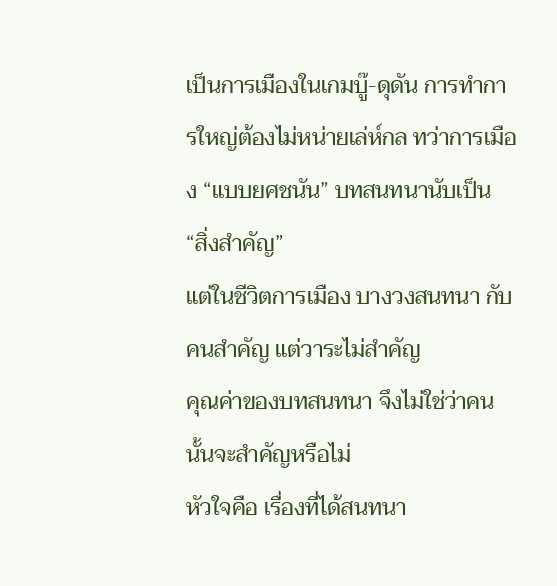เป็นการเมืองในเกมบู๊-ดุดัน การทำการใหญ่ต้องไม่หน่ายเล่ห์กล ทว่าการเมือง “แบบยศชนัน” บทสนทนานับเป็น “สิ่งสำคัญ”
แต่ในชีวิตการเมือง บางวงสนทนา กับคนสำคัญ แต่วาระไม่สำคัญ
คุณค่าของบทสนทนา จึงไม่ใช่ว่าคนนั้นจะสำคัญหรือไม่
หัวใจคือ เรื่องที่ได้สนทนา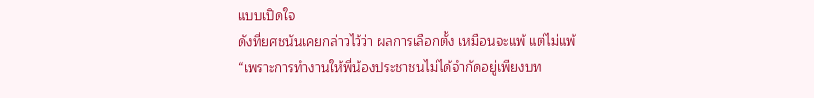แบบเปิดใจ
ดังที่ยศชนันเคยกล่าวไว้ว่า ผลการเลือกตั้ง เหมือนจะแพ้ แต่ไม่แพ้
“เพราะการทำงานให้พี่น้องประชาชนไม่ได้จำกัดอยู่เพียงบท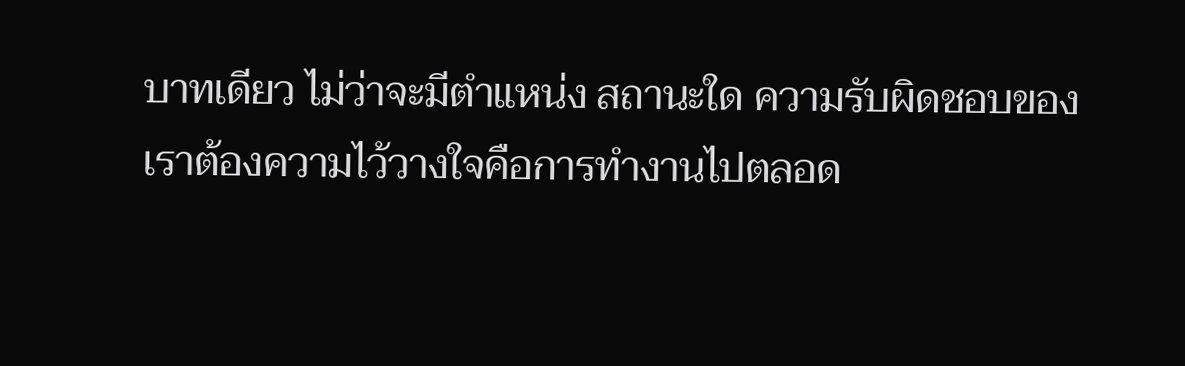บาทเดียว ไม่ว่าจะมีตำแหน่ง สถานะใด ความรับผิดชอบของเราต้องความไว้วางใจคือการทำงานไปตลอด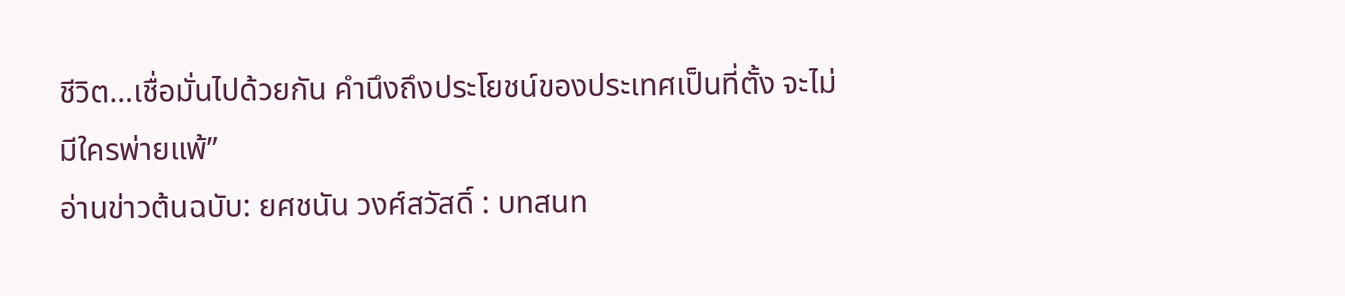ชีวิต…เชื่อมั่นไปด้วยกัน คำนึงถึงประโยชน์ของประเทศเป็นที่ตั้ง จะไม่มีใครพ่ายแพ้”
อ่านข่าวต้นฉบับ: ยศชนัน วงศ์สวัสดิ์ : บทสนท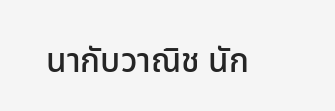นากับวาณิช นัก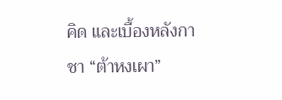คิด และเบื้องหลังกาชา “ต้าหงเผา”